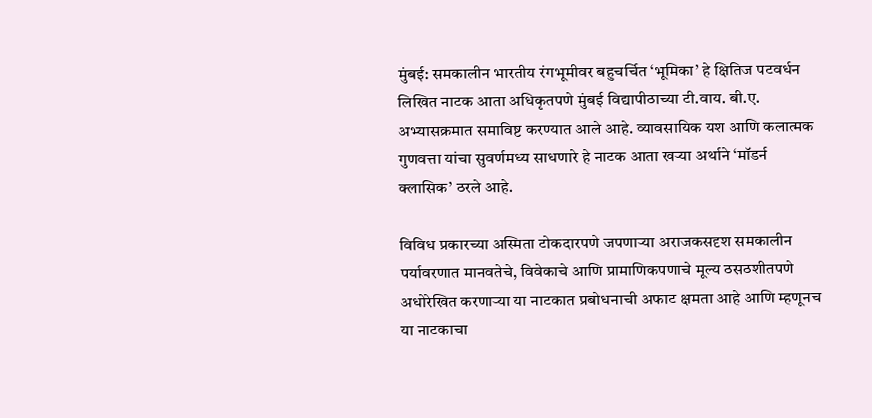मुंबई: समकालीन भारतीय रंगभूमीवर बहुचर्चित ‘भूमिका’ हे क्षितिज पटवर्धन लिखित नाटक आता अधिकृतपणे मुंबई विद्यापीठाच्या टी.वाय. बी.ए. अभ्यासक्रमात समाविष्ट करण्यात आले आहे. व्यावसायिक यश आणि कलात्मक गुणवत्ता यांचा सुवर्णमध्य साधणारे हे नाटक आता खऱ्या अर्थाने ‘मॉडर्न क्लासिक’ ठरले आहे.

विविध प्रकारच्या अस्मिता टोकदारपणे जपणाऱ्या अराजकसदृश समकालीन पर्यावरणात मानवतेचे, विवेकाचे आणि प्रामाणिकपणाचे मूल्य ठसठशीतपणे अधोरेखित करणाऱ्या या नाटकात प्रबोधनाची अफाट क्षमता आहे आणि म्हणूनच या नाटकाचा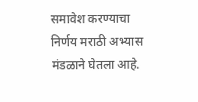समावेश करण्याचा निर्णय मराठी अभ्यास मंडळाने घेतला आहे.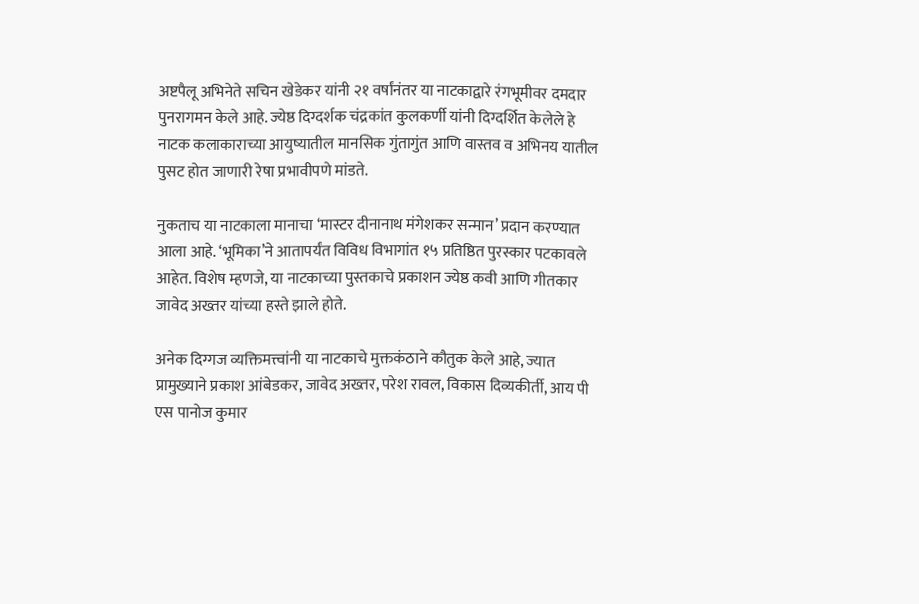अष्टपैलू अभिनेते सचिन खेडेकर यांनी २१ वर्षांनंतर या नाटकाद्वारे रंगभूमीवर दमदार पुनरागमन केले आहे. ज्येष्ठ दिग्दर्शक चंद्रकांत कुलकर्णी यांनी दिग्दर्शित केलेले हे नाटक कलाकाराच्या आयुष्यातील मानसिक गुंतागुंत आणि वास्तव व अभिनय यातील पुसट होत जाणारी रेषा प्रभावीपणे मांडते.

नुकताच या नाटकाला मानाचा ‘मास्टर दीनानाथ मंगेशकर सन्मान’ प्रदान करण्यात आला आहे. ‘भूमिका’ने आतापर्यंत विविध विभागांत १५ प्रतिष्ठित पुरस्कार पटकावले आहेत. विशेष म्हणजे, या नाटकाच्या पुस्तकाचे प्रकाशन ज्येष्ठ कवी आणि गीतकार जावेद अख्तर यांच्या हस्ते झाले होते.

अनेक दिग्गज व्यक्तिमत्त्वांनी या नाटकाचे मुक्तकंठाने कौतुक केले आहे, ज्यात प्रामुख्याने प्रकाश आंबेडकर, जावेद अख्तर, परेश रावल, विकास दिव्यकीर्ती, आय पी एस पानोज कुमार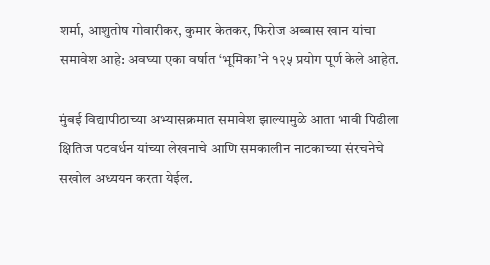शर्मा, आशुतोष गोवारीकर, कुमार केतकर, फिरोज अब्बास खान यांचा समावेश आहे: अवघ्या एका वर्षात ‘भूमिका’ने १२५ प्रयोग पूर्ण केले आहेत.

मुंबई विद्यापीठाच्या अभ्यासक्रमात समावेश झाल्यामुळे आता भावी पिढीला क्षितिज पटवर्धन यांच्या लेखनाचे आणि समकालीन नाटकाच्या संरचनेचे सखोल अध्ययन करता येईल.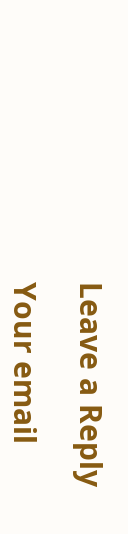Leave a Reply

Your email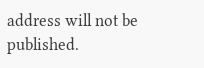address will not be published.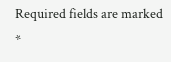Required fields are marked *